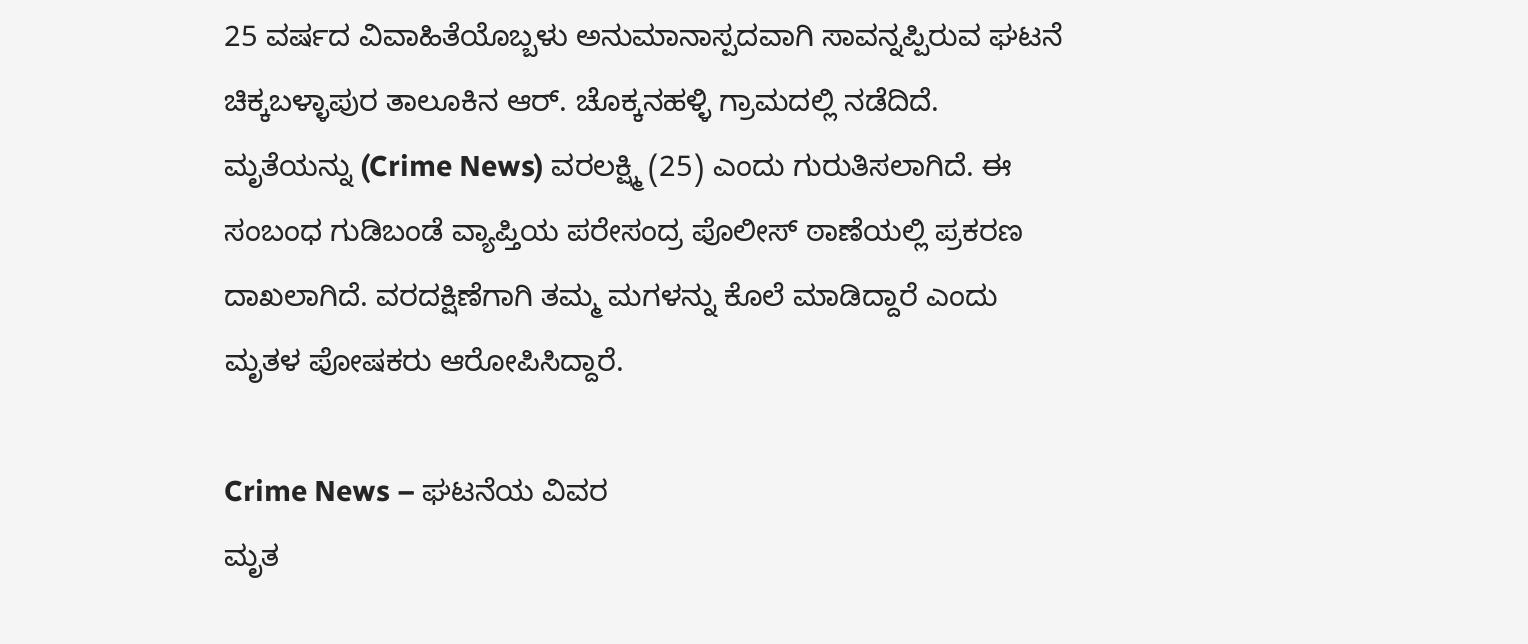25 ವರ್ಷದ ವಿವಾಹಿತೆಯೊಬ್ಬಳು ಅನುಮಾನಾಸ್ಪದವಾಗಿ ಸಾವನ್ನಪ್ಪಿರುವ ಘಟನೆ ಚಿಕ್ಕಬಳ್ಳಾಪುರ ತಾಲೂಕಿನ ಆರ್. ಚೊಕ್ಕನಹಳ್ಳಿ ಗ್ರಾಮದಲ್ಲಿ ನಡೆದಿದೆ. ಮೃತೆಯನ್ನು (Crime News) ವರಲಕ್ಷ್ಮಿ (25) ಎಂದು ಗುರುತಿಸಲಾಗಿದೆ. ಈ ಸಂಬಂಧ ಗುಡಿಬಂಡೆ ವ್ಯಾಪ್ತಿಯ ಪರೇಸಂದ್ರ ಪೊಲೀಸ್ ಠಾಣೆಯಲ್ಲಿ ಪ್ರಕರಣ ದಾಖಲಾಗಿದೆ. ವರದಕ್ಷಿಣೆಗಾಗಿ ತಮ್ಮ ಮಗಳನ್ನು ಕೊಲೆ ಮಾಡಿದ್ದಾರೆ ಎಂದು ಮೃತಳ ಪೋಷಕರು ಆರೋಪಿಸಿದ್ದಾರೆ.

Crime News – ಘಟನೆಯ ವಿವರ
ಮೃತ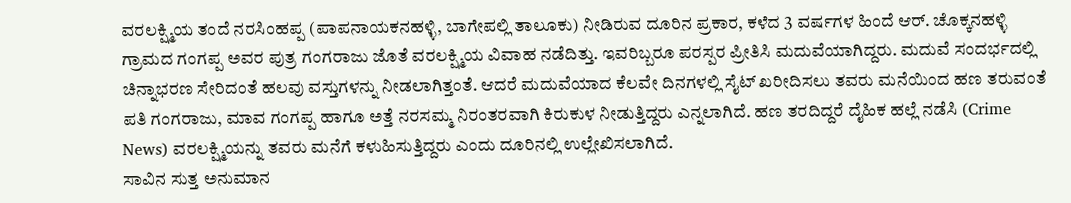ವರಲಕ್ಷ್ಮಿಯ ತಂದೆ ನರಸಿಂಹಪ್ಪ (ಪಾಪನಾಯಕನಹಳ್ಳಿ, ಬಾಗೇಪಲ್ಲಿ ತಾಲೂಕು) ನೀಡಿರುವ ದೂರಿನ ಪ್ರಕಾರ, ಕಳೆದ 3 ವರ್ಷಗಳ ಹಿಂದೆ ಆರ್. ಚೊಕ್ಕನಹಳ್ಳಿ ಗ್ರಾಮದ ಗಂಗಪ್ಪ ಅವರ ಪುತ್ರ ಗಂಗರಾಜು ಜೊತೆ ವರಲಕ್ಷ್ಮಿಯ ವಿವಾಹ ನಡೆದಿತ್ತು. ಇವರಿಬ್ಬರೂ ಪರಸ್ಪರ ಪ್ರೀತಿಸಿ ಮದುವೆಯಾಗಿದ್ದರು. ಮದುವೆ ಸಂದರ್ಭದಲ್ಲಿ ಚಿನ್ನಾಭರಣ ಸೇರಿದಂತೆ ಹಲವು ವಸ್ತುಗಳನ್ನು ನೀಡಲಾಗಿತ್ತಂತೆ. ಆದರೆ ಮದುವೆಯಾದ ಕೆಲವೇ ದಿನಗಳಲ್ಲಿ ಸೈಟ್ ಖರೀದಿಸಲು ತವರು ಮನೆಯಿಂದ ಹಣ ತರುವಂತೆ ಪತಿ ಗಂಗರಾಜು, ಮಾವ ಗಂಗಪ್ಪ ಹಾಗೂ ಅತ್ತೆ ನರಸಮ್ಮ ನಿರಂತರವಾಗಿ ಕಿರುಕುಳ ನೀಡುತ್ತಿದ್ದರು ಎನ್ನಲಾಗಿದೆ. ಹಣ ತರದಿದ್ದರೆ ದೈಹಿಕ ಹಲ್ಲೆ ನಡೆಸಿ (Crime News) ವರಲಕ್ಷ್ಮಿಯನ್ನು ತವರು ಮನೆಗೆ ಕಳುಹಿಸುತ್ತಿದ್ದರು ಎಂದು ದೂರಿನಲ್ಲಿ ಉಲ್ಲೇಖಿಸಲಾಗಿದೆ.
ಸಾವಿನ ಸುತ್ತ ಅನುಮಾನ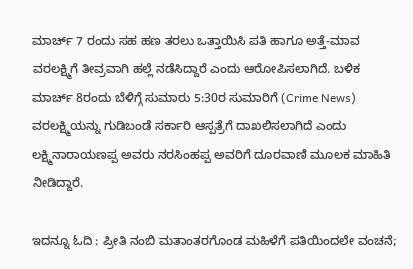ಮಾರ್ಚ್ 7 ರಂದು ಸಹ ಹಣ ತರಲು ಒತ್ತಾಯಿಸಿ ಪತಿ ಹಾಗೂ ಅತ್ತೆ-ಮಾವ ವರಲಕ್ಷ್ಮಿಗೆ ತೀವ್ರವಾಗಿ ಹಲ್ಲೆ ನಡೆಸಿದ್ದಾರೆ ಎಂದು ಆರೋಪಿಸಲಾಗಿದೆ. ಬಳಿಕ ಮಾರ್ಚ್ 8ರಂದು ಬೆಳಿಗ್ಗೆ ಸುಮಾರು 5:30ರ ಸುಮಾರಿಗೆ (Crime News) ವರಲಕ್ಷ್ಮಿಯನ್ನು ಗುಡಿಬಂಡೆ ಸರ್ಕಾರಿ ಆಸ್ಪತ್ರೆಗೆ ದಾಖಲಿಸಲಾಗಿದೆ ಎಂದು ಲಕ್ಷ್ಮಿನಾರಾಯಣಪ್ಪ ಅವರು ನರಸಿಂಹಪ್ಪ ಅವರಿಗೆ ದೂರವಾಣಿ ಮೂಲಕ ಮಾಹಿತಿ ನೀಡಿದ್ದಾರೆ.

ಇದನ್ನೂ ಓದಿ : ಪ್ರೀತಿ ನಂಬಿ ಮತಾಂತರಗೊಂಡ ಮಹಿಳೆಗೆ ಪತಿಯಿಂದಲೇ ವಂಚನೆ;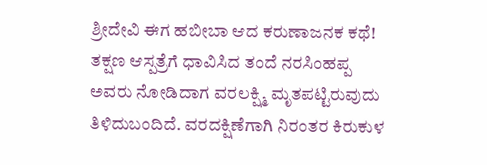ಶ್ರೀದೇವಿ ಈಗ ಹಬೀಬಾ ಆದ ಕರುಣಾಜನಕ ಕಥೆ!
ತಕ್ಷಣ ಆಸ್ಪತ್ರೆಗೆ ಧಾವಿಸಿದ ತಂದೆ ನರಸಿಂಹಪ್ಪ ಅವರು ನೋಡಿದಾಗ ವರಲಕ್ಷ್ಮಿ ಮೃತಪಟ್ಟಿರುವುದು ತಿಳಿದುಬಂದಿದೆ. ವರದಕ್ಷಿಣೆಗಾಗಿ ನಿರಂತರ ಕಿರುಕುಳ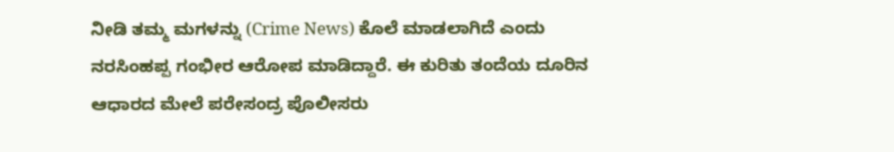ನೀಡಿ ತಮ್ಮ ಮಗಳನ್ನು (Crime News) ಕೊಲೆ ಮಾಡಲಾಗಿದೆ ಎಂದು ನರಸಿಂಹಪ್ಪ ಗಂಭೀರ ಆರೋಪ ಮಾಡಿದ್ದಾರೆ. ಈ ಕುರಿತು ತಂದೆಯ ದೂರಿನ ಆಧಾರದ ಮೇಲೆ ಪರೇಸಂದ್ರ ಪೊಲೀಸರು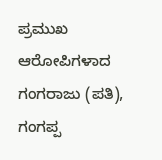ಪ್ರಮುಖ ಆರೋಪಿಗಳಾದ ಗಂಗರಾಜು (ಪತಿ), ಗಂಗಪ್ಪ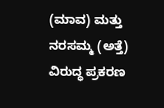(ಮಾವ) ಮತ್ತು ನರಸಮ್ಮ (ಅತ್ತೆ) ವಿರುದ್ಧ ಪ್ರಕರಣ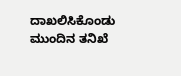ದಾಖಲಿಸಿಕೊಂಡು ಮುಂದಿನ ತನಿಖೆ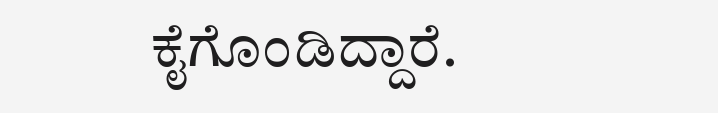ಕೈಗೊಂಡಿದ್ದಾರೆ.